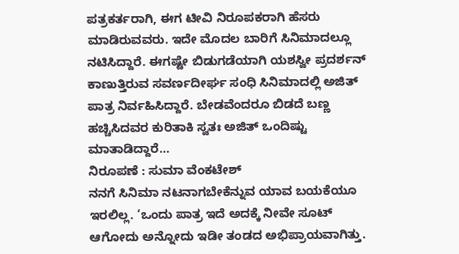ಪತ್ರಕರ್ತರಾಗಿ, ಈಗ ಟೀವಿ ನಿರೂಪಕರಾಗಿ ಹೆಸರು ಮಾಡಿರುವವರು. ಇದೇ ಮೊದಲ ಬಾರಿಗೆ ಸಿನಿಮಾದಲ್ಲೂ ನಟಿಸಿದ್ದಾರೆ. ಈಗಷ್ಟೇ ಬಿಡುಗಡೆಯಾಗಿ ಯಶಸ್ವೀ ಪ್ರದರ್ಶನ್ ಕಾಣುತ್ತಿರುವ ಸವರ್ಣದೀರ್ಘ ಸಂಧಿ ಸಿನಿಮಾದಲ್ಲಿ ಅಜಿತ್ ಪಾತ್ರ ನಿರ್ವಹಿಸಿದ್ದಾರೆ. ಬೇಡವೆಂದರೂ ಬಿಡದೆ ಬಣ್ಣ ಹಚ್ಚಿಸಿದವರ ಕುರಿತಾಕಿ ಸ್ವತಃ ಅಜಿತ್ ಒಂದಿಷ್ಟು ಮಾತಾಡಿದ್ದಾರೆ…
ನಿರೂಪಣೆ : ಸುಮಾ ವೆಂಕಟೇಶ್
ನನಗೆ ಸಿನಿಮಾ ನಟನಾಗಬೇಕೆನ್ನುವ ಯಾವ ಬಯಕೆಯೂ ಇರಲಿಲ್ಲ. ‘ಒಂದು ಪಾತ್ರ ಇದೆ ಅದಕ್ಕೆ ನೀವೇ ಸೂಟ್ ಆಗೋದು ಅನ್ನೋದು ಇಡೀ ತಂಡದ ಅಭಿಪ್ರಾಯವಾಗಿತ್ತು.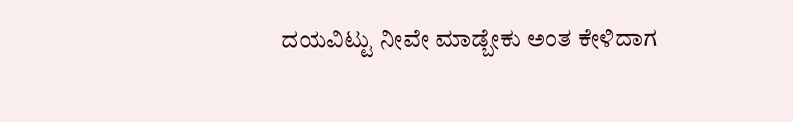ದಯವಿಟ್ಟು ನೀವೇ ಮಾಡ್ಬೇಕು ಅಂತ ಕೇಳಿದಾಗ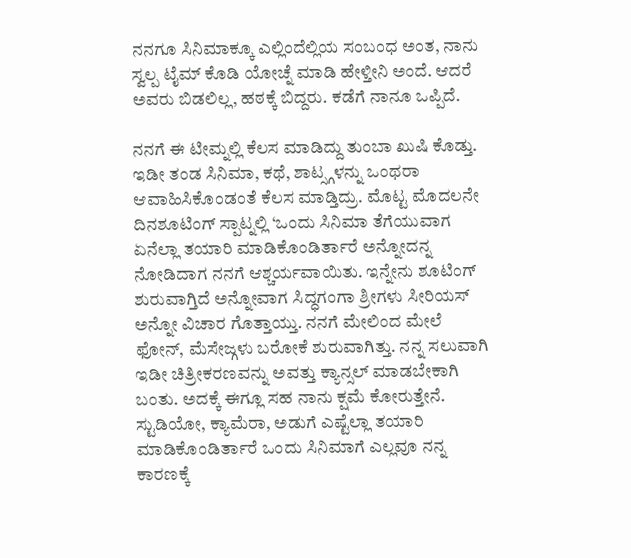ನನಗೂ ಸಿನಿಮಾಕ್ಕೂ ಎಲ್ಲಿಂದೆಲ್ಲಿಯ ಸಂಬಂಧ ಅಂತ, ನಾನು ಸ್ವಲ್ಪ ಟೈಮ್ ಕೊಡಿ ಯೋಚ್ನೆ ಮಾಡಿ ಹೇಳ್ತೀನಿ ಅಂದೆ. ಆದರೆ ಅವರು ಬಿಡಲಿಲ್ಲ, ಹಠಕ್ಕೆ ಬಿದ್ದರು. ಕಡೆಗೆ ನಾನೂ ಒಪ್ಪಿದೆ.

ನನಗೆ ಈ ಟೀಮ್ನಲ್ಲಿ ಕೆಲಸ ಮಾಡಿದ್ದು ತುಂಬಾ ಖುಷಿ ಕೊಡ್ತು. ಇಡೀ ತಂಡ ಸಿನಿಮಾ, ಕಥೆ, ಶಾಟ್ಸ್ಗಳನ್ನು ಒಂಥರಾ ಆವಾಹಿಸಿಕೊಂಡಂತೆ ಕೆಲಸ ಮಾಡ್ತಿದ್ರು. ಮೊಟ್ಟ ಮೊದಲನೇ ದಿನಶೂಟಿಂಗ್ ಸ್ಪಾಟ್ನಲ್ಲಿ ‘ಒಂದು ಸಿನಿಮಾ ತೆಗೆಯುವಾಗ ಏನೆಲ್ಲಾ ತಯಾರಿ ಮಾಡಿಕೊಂಡಿರ್ತಾರೆ ಅನ್ನೋದನ್ನ ನೋಡಿದಾಗ ನನಗೆ ಆಶ್ಚರ್ಯವಾಯಿತು. ಇನ್ನೇನು ಶೂಟಿಂಗ್ ಶುರುವಾಗ್ತಿದೆ ಅನ್ನೋವಾಗ ಸಿದ್ಧಗಂಗಾ ಶ್ರೀಗಳು ಸೀರಿಯಸ್ ಅನ್ನೋ ವಿಚಾರ ಗೊತ್ತಾಯ್ತು. ನನಗೆ ಮೇಲಿಂದ ಮೇಲೆ ಫೋನ್, ಮೆಸೇಜ್ಗಳು ಬರೋಕೆ ಶುರುವಾಗಿತ್ತು. ನನ್ನ ಸಲುವಾಗಿ ಇಡೀ ಚಿತ್ರೀಕರಣವನ್ನು ಅವತ್ತು ಕ್ಯಾನ್ಸಲ್ ಮಾಡಬೇಕಾಗಿ ಬಂತು. ಅದಕ್ಕೆ ಈಗ್ಲೂ ಸಹ ನಾನು ಕ್ಷಮೆ ಕೋರುತ್ತೇನೆ. ಸ್ಟುಡಿಯೋ, ಕ್ಯಾಮೆರಾ, ಅಡುಗೆ ಎಷ್ಟೆಲ್ಲಾ ತಯಾರಿ ಮಾಡಿಕೊಂಡಿರ್ತಾರೆ ಒಂದು ಸಿನಿಮಾಗೆ ಎಲ್ಲವೂ ನನ್ನ ಕಾರಣಕ್ಕೆ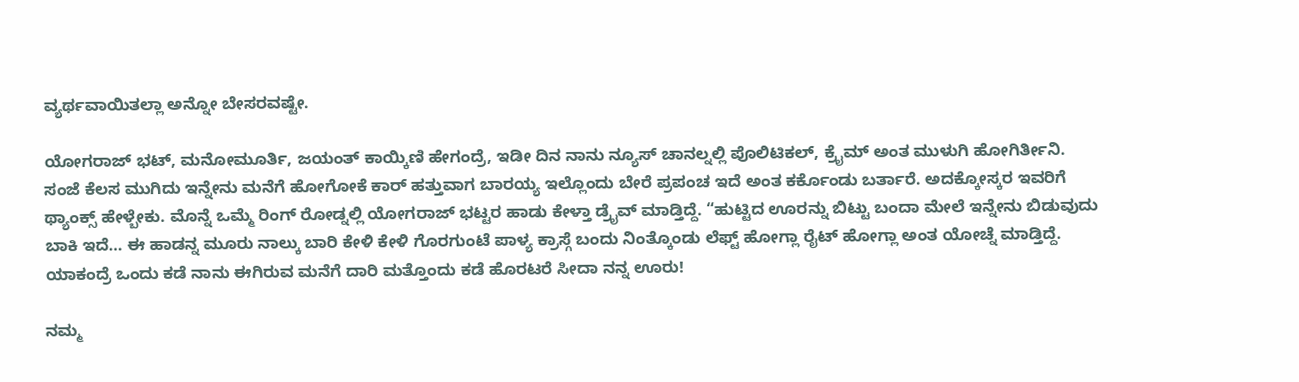ವ್ಯರ್ಥವಾಯಿತಲ್ಲಾ ಅನ್ನೋ ಬೇಸರವಷ್ಟೇ.

ಯೋಗರಾಜ್ ಭಟ್, ಮನೋಮೂರ್ತಿ, ಜಯಂತ್ ಕಾಯ್ಕಿಣಿ ಹೇಗಂದ್ರೆ, ಇಡೀ ದಿನ ನಾನು ನ್ಯೂಸ್ ಚಾನಲ್ನಲ್ಲಿ ಪೊಲಿಟಿಕಲ್, ಕ್ರೈಮ್ ಅಂತ ಮುಳುಗಿ ಹೋಗಿರ್ತೀನಿ. ಸಂಜೆ ಕೆಲಸ ಮುಗಿದು ಇನ್ನೇನು ಮನೆಗೆ ಹೋಗೋಕೆ ಕಾರ್ ಹತ್ತುವಾಗ ಬಾರಯ್ಯ ಇಲ್ಲೊಂದು ಬೇರೆ ಪ್ರಪಂಚ ಇದೆ ಅಂತ ಕರ್ಕೊಂಡು ಬರ್ತಾರೆ. ಅದಕ್ಕೋಸ್ಕರ ಇವರಿಗೆ ಥ್ಯಾಂಕ್ಸ್ ಹೇಳ್ಬೇಕು. ಮೊನ್ನೆ ಒಮ್ಮೆ ರಿಂಗ್ ರೋಡ್ನಲ್ಲಿ ಯೋಗರಾಜ್ ಭಟ್ಟರ ಹಾಡು ಕೇಳ್ತಾ ಡ್ರೈವ್ ಮಾಡ್ತಿದ್ದೆ. “ಹುಟ್ಟಿದ ಊರನ್ನು ಬಿಟ್ಟು ಬಂದಾ ಮೇಲೆ ಇನ್ನೇನು ಬಿಡುವುದು ಬಾಕಿ ಇದೆ… ಈ ಹಾಡನ್ನ ಮೂರು ನಾಲ್ಕು ಬಾರಿ ಕೇಳಿ ಕೇಳಿ ಗೊರಗುಂಟೆ ಪಾಳ್ಯ ಕ್ರಾಸ್ಗೆ ಬಂದು ನಿಂತ್ಕೊಂಡು ಲೆಫ್ಟ್ ಹೋಗ್ಲಾ ರೈಟ್ ಹೋಗ್ಲಾ ಅಂತ ಯೋಚ್ನೆ ಮಾಡ್ತಿದ್ದೆ. ಯಾಕಂದ್ರೆ ಒಂದು ಕಡೆ ನಾನು ಈಗಿರುವ ಮನೆಗೆ ದಾರಿ ಮತ್ತೊಂದು ಕಡೆ ಹೊರಟರೆ ಸೀದಾ ನನ್ನ ಊರು!

ನಮ್ಮ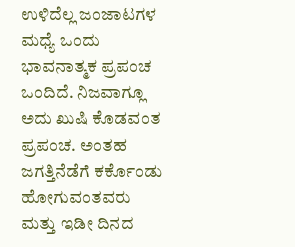ಉಳಿದೆಲ್ಲ ಜಂಜಾಟಗಳ ಮಧ್ಯೆ ಒಂದು ಭಾವನಾತ್ಮಕ ಪ್ರಪಂಚ ಒಂದಿದೆ. ನಿಜವಾಗ್ಲೂ ಅದು ಖುಷಿ ಕೊಡವಂತ ಪ್ರಪಂಚ. ಅಂತಹ ಜಗತ್ತಿನೆಡೆಗೆ ಕರ್ಕೊಂಡು ಹೋಗುವಂತವರು ಮತ್ತು ಇಡೀ ದಿನದ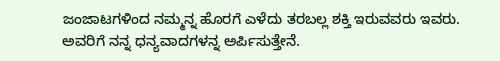ಜಂಜಾಟಗಳಿಂದ ನಮ್ಮನ್ನ ಹೊರಗೆ ಎಳೆದು ತರಬಲ್ಲ ಶಕ್ತಿ ಇರುವವರು ಇವರು. ಅವರಿಗೆ ನನ್ನ ಧನ್ಯವಾದಗಳನ್ನ ಅರ್ಪಿಸುತ್ತೇನೆ.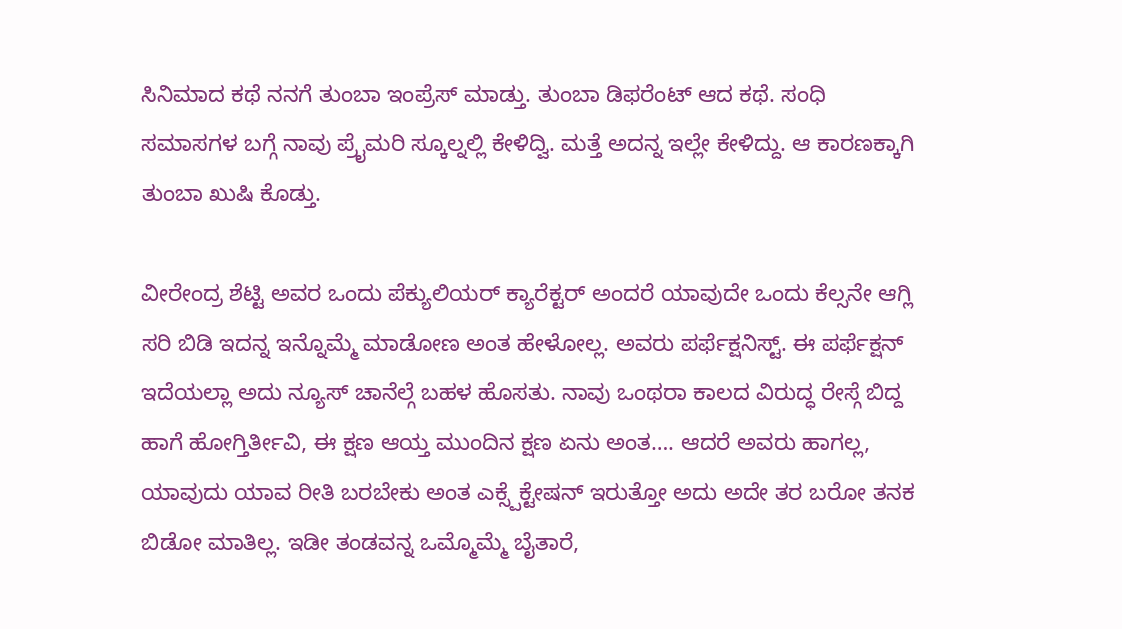ಸಿನಿಮಾದ ಕಥೆ ನನಗೆ ತುಂಬಾ ಇಂಪ್ರೆಸ್ ಮಾಡ್ತು. ತುಂಬಾ ಡಿಫರೆಂಟ್ ಆದ ಕಥೆ. ಸಂಧಿ ಸಮಾಸಗಳ ಬಗ್ಗೆ ನಾವು ಪ್ರೈಮರಿ ಸ್ಕೂಲ್ನಲ್ಲಿ ಕೇಳಿದ್ವಿ. ಮತ್ತೆ ಅದನ್ನ ಇಲ್ಲೇ ಕೇಳಿದ್ದು. ಆ ಕಾರಣಕ್ಕಾಗಿ ತುಂಬಾ ಖುಷಿ ಕೊಡ್ತು.

ವೀರೇಂದ್ರ ಶೆಟ್ಟಿ ಅವರ ಒಂದು ಪೆಕ್ಯುಲಿಯರ್ ಕ್ಯಾರೆಕ್ಟರ್ ಅಂದರೆ ಯಾವುದೇ ಒಂದು ಕೆಲ್ಸನೇ ಆಗ್ಲಿ ಸರಿ ಬಿಡಿ ಇದನ್ನ ಇನ್ನೊಮ್ಮೆ ಮಾಡೋಣ ಅಂತ ಹೇಳೋಲ್ಲ. ಅವರು ಪರ್ಫೆಕ್ಷನಿಸ್ಟ್. ಈ ಪರ್ಫೆಕ್ಷನ್ ಇದೆಯಲ್ಲಾ ಅದು ನ್ಯೂಸ್ ಚಾನೆಲ್ಗೆ ಬಹಳ ಹೊಸತು. ನಾವು ಒಂಥರಾ ಕಾಲದ ವಿರುದ್ಧ ರೇಸ್ಗೆ ಬಿದ್ದ ಹಾಗೆ ಹೋಗ್ತಿರ್ತೀವಿ, ಈ ಕ್ಷಣ ಆಯ್ತ ಮುಂದಿನ ಕ್ಷಣ ಏನು ಅಂತ…. ಆದರೆ ಅವರು ಹಾಗಲ್ಲ, ಯಾವುದು ಯಾವ ರೀತಿ ಬರಬೇಕು ಅಂತ ಎಕ್ಸ್ಪೆಕ್ಟೇಷನ್ ಇರುತ್ತೋ ಅದು ಅದೇ ತರ ಬರೋ ತನಕ ಬಿಡೋ ಮಾತಿಲ್ಲ. ಇಡೀ ತಂಡವನ್ನ ಒಮ್ಮೊಮ್ಮೆ ಬೈತಾರೆ,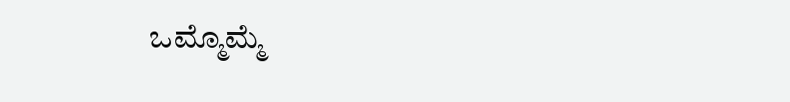ಒಮ್ಮೊಮ್ಮೆ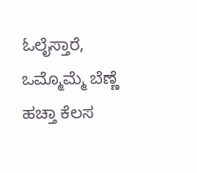ಓಲೈಸ್ತಾರೆ, ಒಮ್ಮೊಮ್ಮೆ ಬೆಣ್ಣೆ ಹಚ್ತಾ ಕೆಲಸ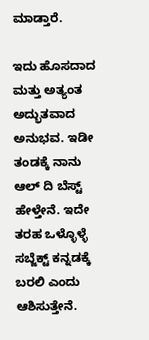ಮಾಡ್ತಾರೆ.

ಇದು ಹೊಸದಾದ ಮತ್ತು ಅತ್ಯಂತ ಅದ್ಭುತವಾದ ಅನುಭವ. ಇಡೀ ತಂಡಕ್ಕೆ ನಾನು ಆಲ್ ದಿ ಬೆಸ್ಟ್ ಹೇಳ್ತೇನೆ. ಇದೇ ತರಹ ಒಳ್ಳೊಳ್ಳೆ ಸಬ್ಜೆಕ್ಟ್ ಕನ್ನಡಕ್ಕೆ ಬರಲಿ ಎಂದು ಆಶಿಸುತ್ತೇನೆ.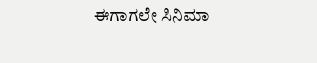ಈಗಾಗಲೇ ಸಿನಿಮಾ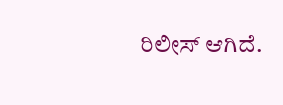ರಿಲೀಸ್ ಆಗಿದೆ.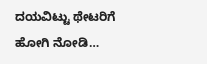ದಯವಿಟ್ಟು ಥೇಟರಿಗೆ ಹೋಗಿ ನೋಡಿ…